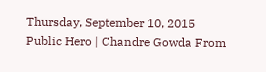Thursday, September 10, 2015
Public Hero | Chandre Gowda From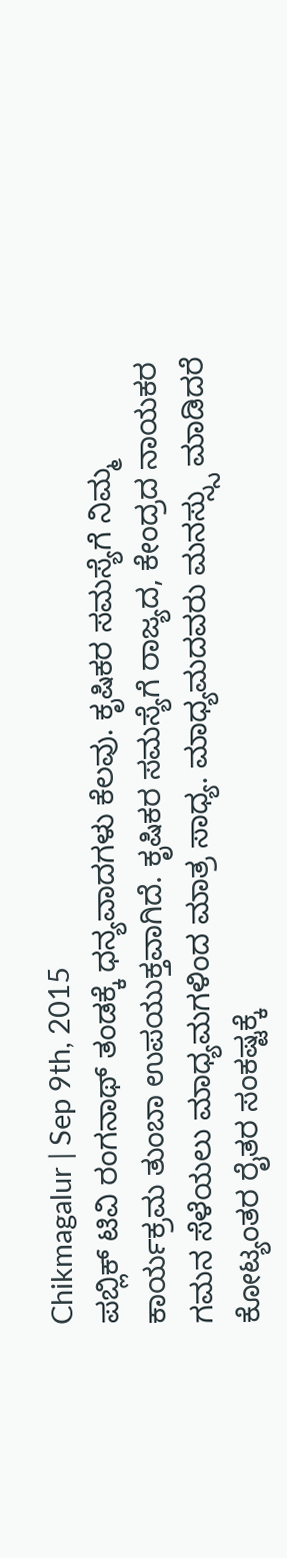Chikmagalur | Sep 9th, 2015
ಪಬ್ಲಿಕ್ ಟಿವಿ ರಂಗನಾಥ್ ತಂಡಕ್ಕೆ ಧನ್ಯವಾದಗಳು ಕೆಲವು. ಕೃಷಿಕರ ಸಮಸ್ಯೆಗೆ ನಿಮ್ಮ ಕಾರ್ಯಕ್ರಮ ತುಂಬಾ ಉಪಯುಕ್ತವಾಗಿದೆ. ಕೃಷಿಕರ ಸಮಸ್ಯೆಗೆ ರಾಜ್ಯದ, ಕೇಂದ್ರದ ನಾಯಕರ ಗಮನ ಸೆಳೆಯಲು ಮಾಧ್ಯಮಗಳಿಂದ ಮಾತ್ರ ಸಾಧ್ಯ. ಮಾಧ್ಯಮದವರು ಮನಸ್ಸ್ಸು ಮಾಡಿದರೆ ಕೋಟ್ಯಂತರ ರೈತರ ಸಂಕಷ್ಟಕ್ಕೆ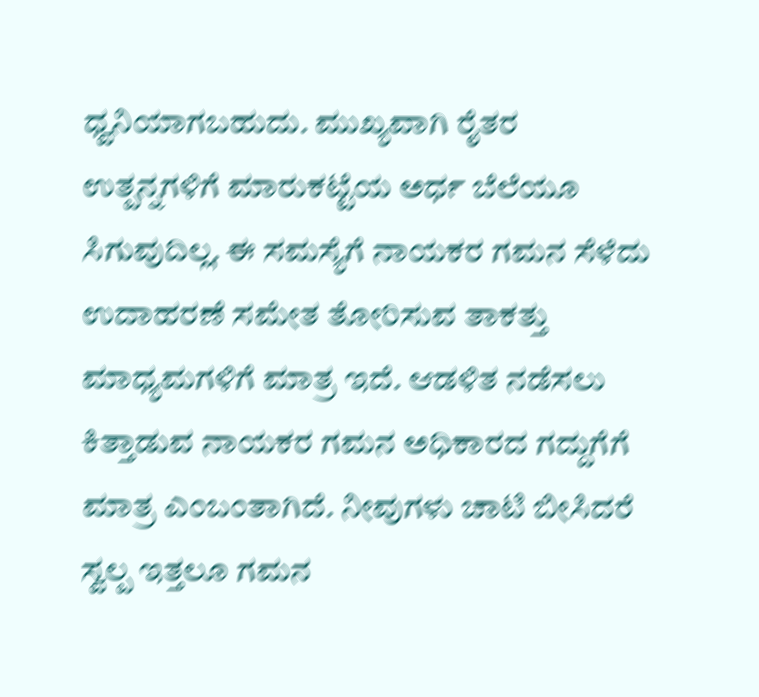ಧ್ವನಿಯಾಗಬಹುದು. ಮುಖ್ಯವಾಗಿ ರೈತರ ಉತ್ಪನ್ನಗಳಿಗೆ ಮಾರುಕಟ್ಟೆಯ ಅರ್ಧ ಬೆಲೆಯೂ ಸಿಗುವುದಿಲ್ಲ. ಈ ಸಮಸ್ಯೆಗೆ ನಾಯಕರ ಗಮನ ಸೆಳೆದು ಉದಾಹರಣೆ ಸಮೇತ ತೋರಿಸುವ ತಾಕತ್ತು ಮಾಧ್ಯಮಗಳಿಗೆ ಮಾತ್ರ ಇದೆ. ಆಡಳಿತ ನಡೆಸಲು ಕಿತ್ತಾಡುವ ನಾಯಕರ ಗಮನ ಅಧಿಕಾರದ ಗದ್ದುಗೆಗೆ ಮಾತ್ರ ಎಂಬಂತಾಗಿದೆ. ನೀವುಗಳು ಚಾಟಿ ಬೀಸಿದರೆ ಸ್ವಲ್ಪ ಇತ್ತಲೂ ಗಮನ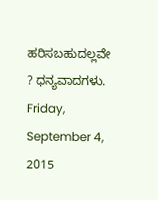ಹರಿಸಬಹುದಲ್ಲವೇ ? ಧನ್ಯವಾದಗಳು.
Friday, September 4, 2015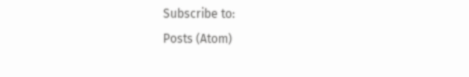Subscribe to:
Posts (Atom)